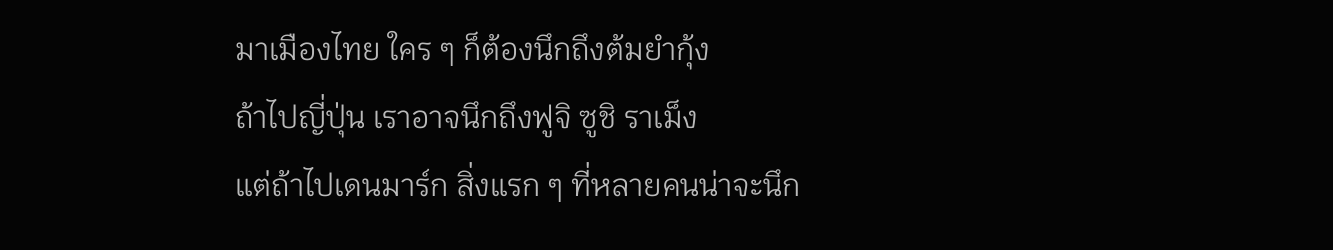มาเมืองไทย ใคร ๆ ก็ต้องนึกถึงต้มยำกุ้ง
ถ้าไปญี่ปุ่น เราอาจนึกถึงฟูจิ ซูชิ ราเม็ง
แต่ถ้าไปเดนมาร์ก สิ่งแรก ๆ ที่หลายคนน่าจะนึก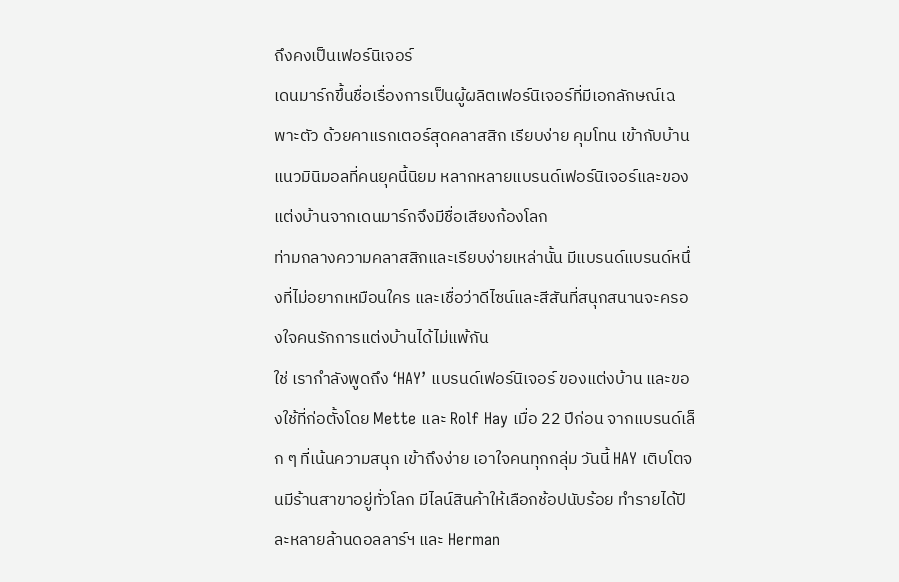ถึงคงเป็นเฟอร์นิเจอร์
เดนมาร์กขึ้นชื่อเรื่องการเป็นผู้ผลิตเฟอร์นิเจอร์ที่มีเอกลักษณ์เฉพาะตัว ด้วยคาแรกเตอร์สุดคลาสสิก เรียบง่าย คุมโทน เข้ากับบ้านแนวมินิมอลที่คนยุคนี้นิยม หลากหลายแบรนด์เฟอร์นิเจอร์และของแต่งบ้านจากเดนมาร์กจึงมีชื่อเสียงก้องโลก
ท่ามกลางความคลาสสิกและเรียบง่ายเหล่านั้น มีแบรนด์แบรนด์หนึ่งที่ไม่อยากเหมือนใคร และเชื่อว่าดีไซน์และสีสันที่สนุกสนานจะครองใจคนรักการแต่งบ้านได้ไม่แพ้กัน
ใช่ เรากำลังพูดถึง ‘HAY’ แบรนด์เฟอร์นิเจอร์ ของแต่งบ้าน และของใช้ที่ก่อตั้งโดย Mette และ Rolf Hay เมื่อ 22 ปีก่อน จากแบรนด์เล็ก ๆ ที่เน้นความสนุก เข้าถึงง่าย เอาใจคนทุกกลุ่ม วันนี้ HAY เติบโตจนมีร้านสาขาอยู่ทั่วโลก มีไลน์สินค้าให้เลือกช้อปนับร้อย ทำรายได้ปีละหลายล้านดอลลาร์ฯ และ Herman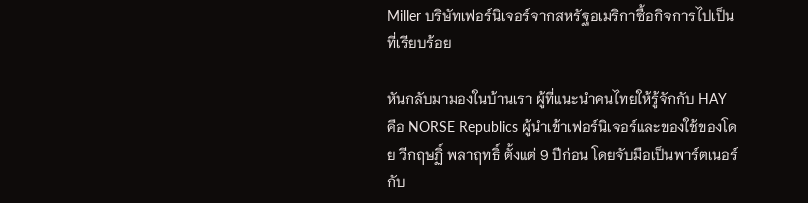Miller บริษัทเฟอร์นิเจอร์จากสหรัฐอเมริกาซื้อกิจการไปเป็นที่เรียบร้อย

หันกลับมามองในบ้านเรา ผู้ที่แนะนำคนไทยให้รู้จักกับ HAY คือ NORSE Republics ผู้นำเข้าเฟอร์นิเจอร์และของใช้ของโดย วีกฤษฏิ์ พลาฤทธิ์ ตั้งแต่ 9 ปีก่อน โดยจับมือเป็นพาร์ตเนอร์กับ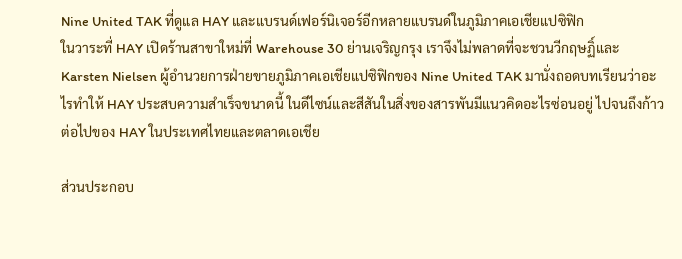Nine United TAK ที่ดูแล HAY และแบรนด์เฟอร์นิเจอร์อีกหลายแบรนด์ในภูมิภาคเอเชียแปซิฟิก
ในวาระที่ HAY เปิดร้านสาขาใหม่ที่ Warehouse 30 ย่านเจริญกรุง เราจึงไม่พลาดที่จะชวนวีกฤษฏิ์และ Karsten Nielsen ผู้อำนวยการฝ่ายขายภูมิภาคเอเชียแปซิฟิกของ Nine United TAK มานั่งถอดบทเรียนว่าอะไรทำให้ HAY ประสบความสำเร็จขนาดนี้ ในดีไซน์และสีสันในสิ่งของสารพันมีแนวคิดอะไรซ่อนอยู่ ไปจนถึงก้าวต่อไปของ HAY ในประเทศไทยและตลาดเอเชีย

ส่วนประกอบ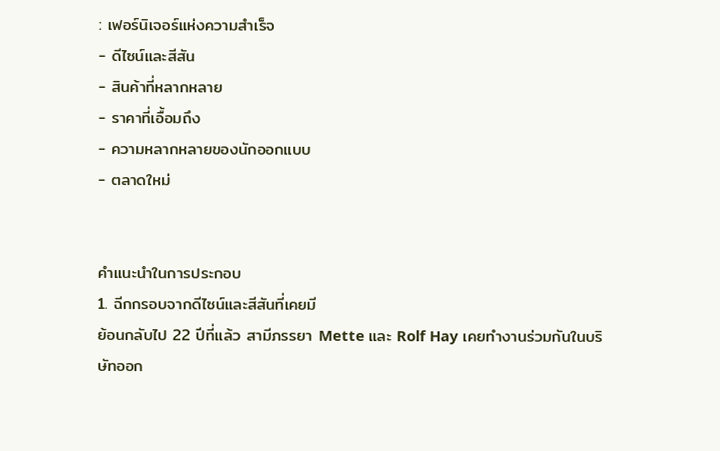: เฟอร์นิเจอร์แห่งความสำเร็จ
- ดีไซน์และสีสัน
- สินค้าที่หลากหลาย
- ราคาที่เอื้อมถึง
- ความหลากหลายของนักออกแบบ
- ตลาดใหม่


คำแนะนำในการประกอบ
1. ฉีกกรอบจากดีไซน์และสีสันที่เคยมี
ย้อนกลับไป 22 ปีที่แล้ว สามีภรรยา Mette และ Rolf Hay เคยทำงานร่วมกันในบริษัทออก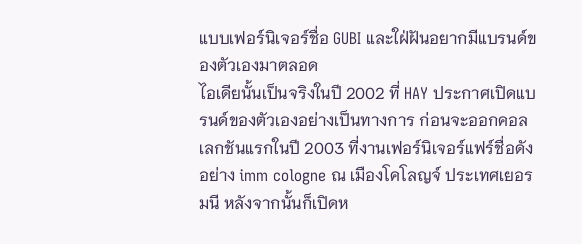แบบเฟอร์นิเจอร์ชื่อ GUBI และใฝ่ฝันอยากมีแบรนด์ของตัวเองมาตลอด
ไอเดียนั้นเป็นจริงในปี 2002 ที่ HAY ประกาศเปิดแบรนด์ของตัวเองอย่างเป็นทางการ ก่อนจะออกคอลเลกชันแรกในปี 2003 ที่งานเฟอร์นิเจอร์แฟร์ชื่อดังอย่าง imm cologne ณ เมืองโคโลญจ์ ประเทศเยอรมนี หลังจากนั้นก็เปิดห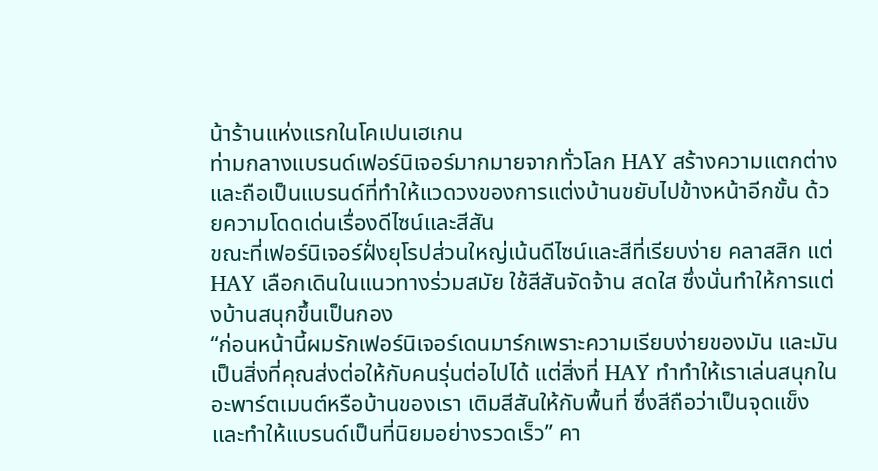น้าร้านแห่งแรกในโคเปนเฮเกน
ท่ามกลางแบรนด์เฟอร์นิเจอร์มากมายจากทั่วโลก HAY สร้างความแตกต่างและถือเป็นแบรนด์ที่ทำให้แวดวงของการแต่งบ้านขยับไปข้างหน้าอีกขั้น ด้วยความโดดเด่นเรื่องดีไซน์และสีสัน
ขณะที่เฟอร์นิเจอร์ฝั่งยุโรปส่วนใหญ่เน้นดีไซน์และสีที่เรียบง่าย คลาสสิก แต่ HAY เลือกเดินในแนวทางร่วมสมัย ใช้สีสันจัดจ้าน สดใส ซึ่งนั่นทำให้การแต่งบ้านสนุกขึ้นเป็นกอง
“ก่อนหน้านี้ผมรักเฟอร์นิเจอร์เดนมาร์กเพราะความเรียบง่ายของมัน และมันเป็นสิ่งที่คุณส่งต่อให้กับคนรุ่นต่อไปได้ แต่สิ่งที่ HAY ทำทำให้เราเล่นสนุกในอะพาร์ตเมนต์หรือบ้านของเรา เติมสีสันให้กับพื้นที่ ซึ่งสีถือว่าเป็นจุดแข็ง และทำให้แบรนด์เป็นที่นิยมอย่างรวดเร็ว” คา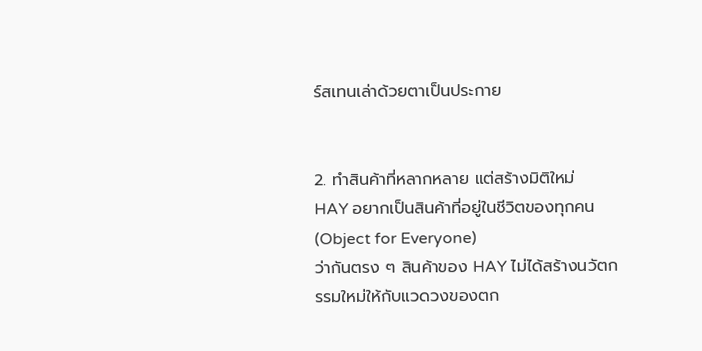ร์สเทนเล่าด้วยตาเป็นประกาย


2. ทำสินค้าที่หลากหลาย แต่สร้างมิติใหม่
HAY อยากเป็นสินค้าที่อยู่ในชีวิตของทุกคน (Object for Everyone)
ว่ากันตรง ๆ สินค้าของ HAY ไม่ได้สร้างนวัตกรรมใหม่ให้กับแวดวงของตก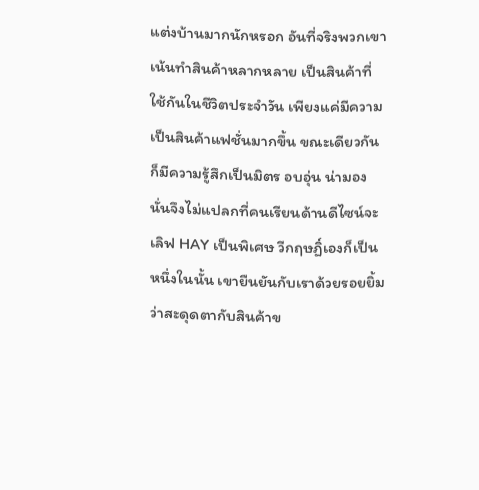แต่งบ้านมากนักหรอก อันที่จริงพวกเขาเน้นทำสินค้าหลากหลาย เป็นสินค้าที่ใช้กันในชีวิตประจำวัน เพียงแค่มีความเป็นสินค้าแฟชั่นมากขึ้น ขณะเดียวกันก็มีความรู้สึกเป็นมิตร อบอุ่น น่ามอง
นั่นจึงไม่แปลกที่คนเรียนด้านดีไซน์จะเลิฟ HAY เป็นพิเศษ วีกฤษฏิ์เองก็เป็นหนึ่งในนั้น เขายืนยันกับเราด้วยรอยยิ้มว่าสะดุดตากับสินค้าข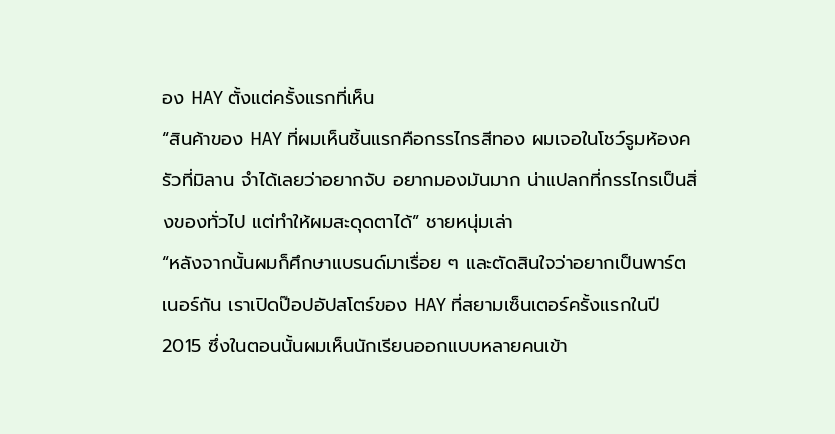อง HAY ตั้งแต่ครั้งแรกที่เห็น
“สินค้าของ HAY ที่ผมเห็นชิ้นแรกคือกรรไกรสีทอง ผมเจอในโชว์รูมห้องครัวที่มิลาน จำได้เลยว่าอยากจับ อยากมองมันมาก น่าแปลกที่กรรไกรเป็นสิ่งของทั่วไป แต่ทำให้ผมสะดุดตาได้” ชายหนุ่มเล่า
“หลังจากนั้นผมก็ศึกษาแบรนด์มาเรื่อย ๆ และตัดสินใจว่าอยากเป็นพาร์ตเนอร์กัน เราเปิดป๊อปอัปสโตร์ของ HAY ที่สยามเซ็นเตอร์ครั้งแรกในปี 2015 ซึ่งในตอนนั้นผมเห็นนักเรียนออกแบบหลายคนเข้า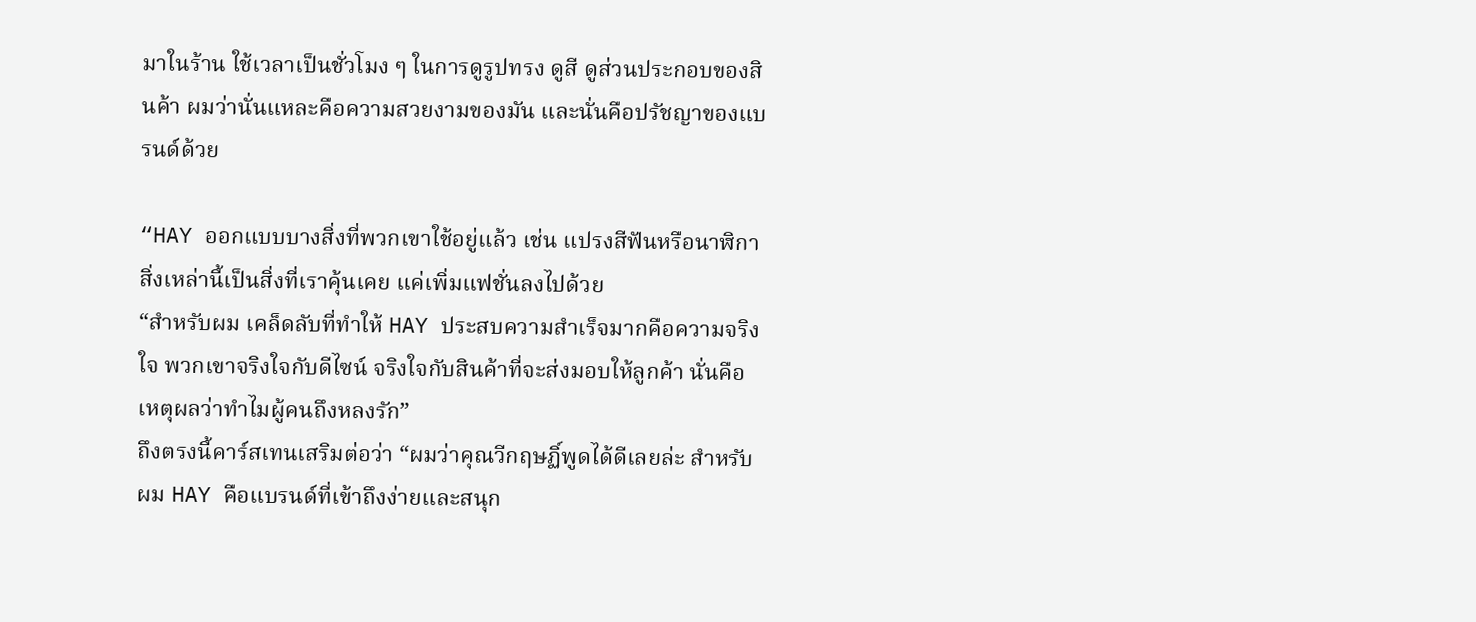มาในร้าน ใช้เวลาเป็นชั่วโมง ๆ ในการดูรูปทรง ดูสี ดูส่วนประกอบของสินค้า ผมว่านั่นแหละคือความสวยงามของมัน และนั่นคือปรัชญาของแบรนด์ด้วย

“HAY ออกแบบบางสิ่งที่พวกเขาใช้อยู่แล้ว เช่น แปรงสีฟันหรือนาฬิกา สิ่งเหล่านี้เป็นสิ่งที่เราคุ้นเคย แค่เพิ่มแฟชั่นลงไปด้วย
“สำหรับผม เคล็ดลับที่ทำให้ HAY ประสบความสำเร็จมากคือความจริงใจ พวกเขาจริงใจกับดีไซน์ จริงใจกับสินค้าที่จะส่งมอบให้ลูกค้า นั่นคือเหตุผลว่าทำไมผู้คนถึงหลงรัก”
ถึงตรงนี้คาร์สเทนเสริมต่อว่า “ผมว่าคุณวีกฤษฏิ์พูดได้ดีเลยล่ะ สำหรับผม HAY คือแบรนด์ที่เข้าถึงง่ายและสนุก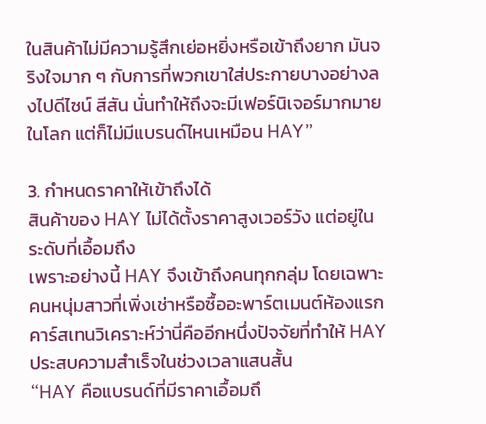ในสินค้าไม่มีความรู้สึกเย่อหยิ่งหรือเข้าถึงยาก มันจริงใจมาก ๆ กับการที่พวกเขาใส่ประกายบางอย่างลงไปดีไซน์ สีสัน นั่นทำให้ถึงจะมีเฟอร์นิเจอร์มากมายในโลก แต่ก็ไม่มีแบรนด์ไหนเหมือน HAY”

3. กำหนดราคาให้เข้าถึงได้
สินค้าของ HAY ไม่ได้ตั้งราคาสูงเวอร์วัง แต่อยู่ในระดับที่เอื้อมถึง
เพราะอย่างนี้ HAY จึงเข้าถึงคนทุกกลุ่ม โดยเฉพาะคนหนุ่มสาวที่เพิ่งเช่าหรือซื้ออะพาร์ตเมนต์ห้องแรก คาร์สเทนวิเคราะห์ว่านี่คืออีกหนึ่งปัจจัยที่ทำให้ HAY ประสบความสำเร็จในช่วงเวลาแสนสั้น
“HAY คือแบรนด์ที่มีราคาเอื้อมถึ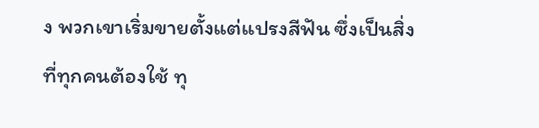ง พวกเขาเริ่มขายตั้งแต่แปรงสีฟัน ซึ่งเป็นสิ่งที่ทุกคนต้องใช้ ทุ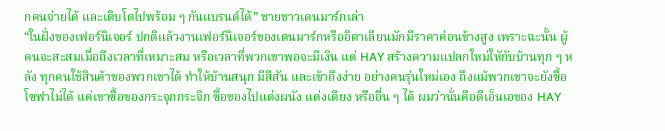กคนจ่ายได้ และเติบโตไปพร้อม ๆ กันแบรนด์ได้” ชายชาวเดนมาร์กเล่า
“ในฝั่งของเฟอร์นิเจอร์ ปกติแล้วงานเฟอร์นิเจอร์ของเดนมาร์กหรืออิตาเลียนมักมีราคาค่อนข้างสูง เพราะฉะนั้น ผู้คนจะสะสมเมื่อถึงเวลาที่เหมาะสม หรือเวลาที่พวกเขาพอจะมีเงิน แต่ HAY สร้างความแปลกใหม่ใหักับบ้านทุก ๆ หลัง ทุกคนใช้สินค้าของพวกเขาได้ ทำให้บ้านสนุก มีสีสัน และเข้าถึงง่าย อย่างคนรุ่นใหม่เอง ถึงแม้พวกเขาจะยังซื้อโซฟาไม่ได้ แค่เขาซื้อของกระจุกกระจิก ซื้อของไปแต่งผนัง แต่งเตียง หรืออื่น ๆ ได้ ผมว่านั่นคือดีเอ็นเอของ HAY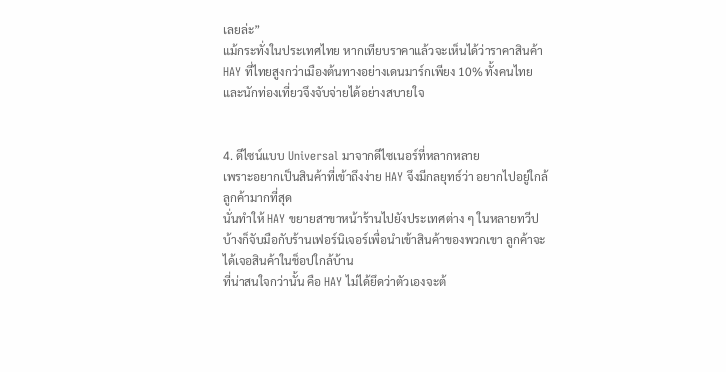เลยล่ะ”
แม้กระทั่งในประเทศไทย หากเทียบราคาแล้วจะเห็นได้ว่าราคาสินค้า HAY ที่ไทยสูงกว่าเมืองต้นทางอย่างเดนมาร์กเพียง 10% ทั้งคนไทยและนักท่องเที่ยวจึงจับจ่ายได้อย่างสบายใจ


4. ดีไซน์แบบ Universal มาจากดีไซเนอร์ที่หลากหลาย
เพราะอยากเป็นสินค้าที่เข้าถึงง่าย HAY จึงมีกลยุทธ์ว่า อยากไปอยู่ใกล้ลูกค้ามากที่สุด
นั่นทำให้ HAY ขยายสาขาหน้าร้านไปยังประเทศต่าง ๆ ในหลายทวีป บ้างก็จับมือกับร้านเฟอร์นิเจอร์เพื่อนำเข้าสินค้าของพวกเขา ลูกค้าจะได้เจอสินค้าในช็อปใกล้บ้าน
ที่น่าสนใจกว่านั้น คือ HAY ไม่ได้ยึดว่าตัวเองจะต้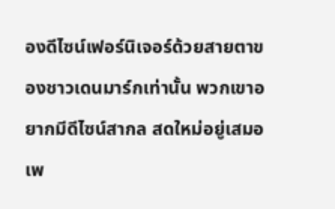องดีไซน์เฟอร์นิเจอร์ด้วยสายตาของชาวเดนมาร์กเท่านั้น พวกเขาอยากมีดีไซน์สากล สดใหม่อยู่เสมอ เพ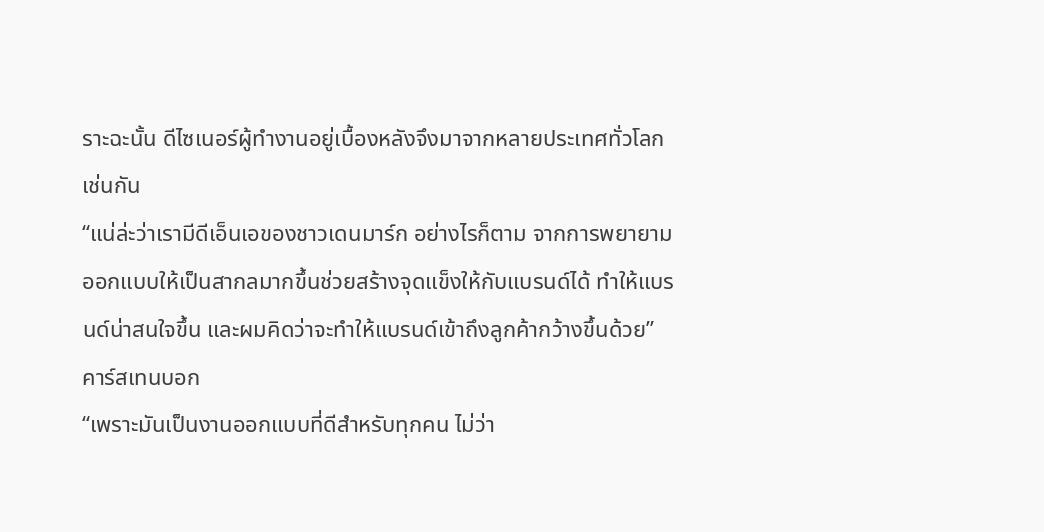ราะฉะนั้น ดีไซเนอร์ผู้ทำงานอยู่เบื้องหลังจึงมาจากหลายประเทศทั่วโลกเช่นกัน
“แน่ล่ะว่าเรามีดีเอ็นเอของชาวเดนมาร์ก อย่างไรก็ตาม จากการพยายามออกแบบให้เป็นสากลมากขึ้นช่วยสร้างจุดแข็งให้กับแบรนด์ได้ ทำให้แบรนด์น่าสนใจขึ้น และผมคิดว่าจะทำให้แบรนด์เข้าถึงลูกค้ากว้างขึ้นด้วย” คาร์สเทนบอก
“เพราะมันเป็นงานออกแบบที่ดีสำหรับทุกคน ไม่ว่า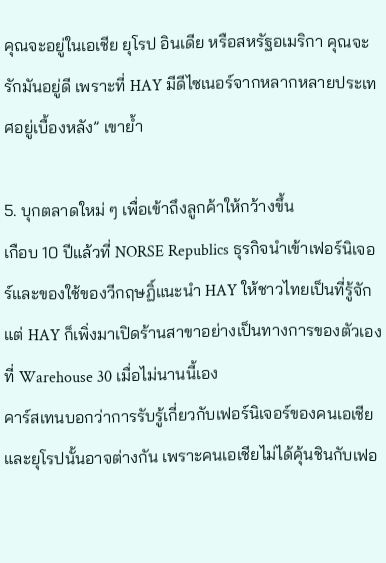คุณจะอยู่ในเอเชีย ยุโรป อินเดีย หรือสหรัฐอเมริกา คุณจะรักมันอยู่ดี เพราะที่ HAY มีดีไซเนอร์จากหลากหลายประเทศอยู่เบื้องหลัง” เขาย้ำ

5. บุกตลาดใหม่ ๆ เพื่อเข้าถึงลูกค้าให้กว้างขึ้น
เกือบ 10 ปีแล้วที่ NORSE Republics ธุรกิจนำเข้าเฟอร์นิเจอร์และของใช้ของวีกฤษฏิ์แนะนำ HAY ให้ชาวไทยเป็นที่รู้จัก แต่ HAY ก็เพิ่งมาเปิดร้านสาขาอย่างเป็นทางการของตัวเองที่ Warehouse 30 เมื่อไม่นานนี้เอง
คาร์สเทนบอกว่าการรับรู้เกี่ยวกับเฟอร์นิเจอร์ของคนเอเชียและยุโรปนั้นอาจต่างกัน เพราะคนเอเชียไม่ได้คุ้นชินกับเฟอ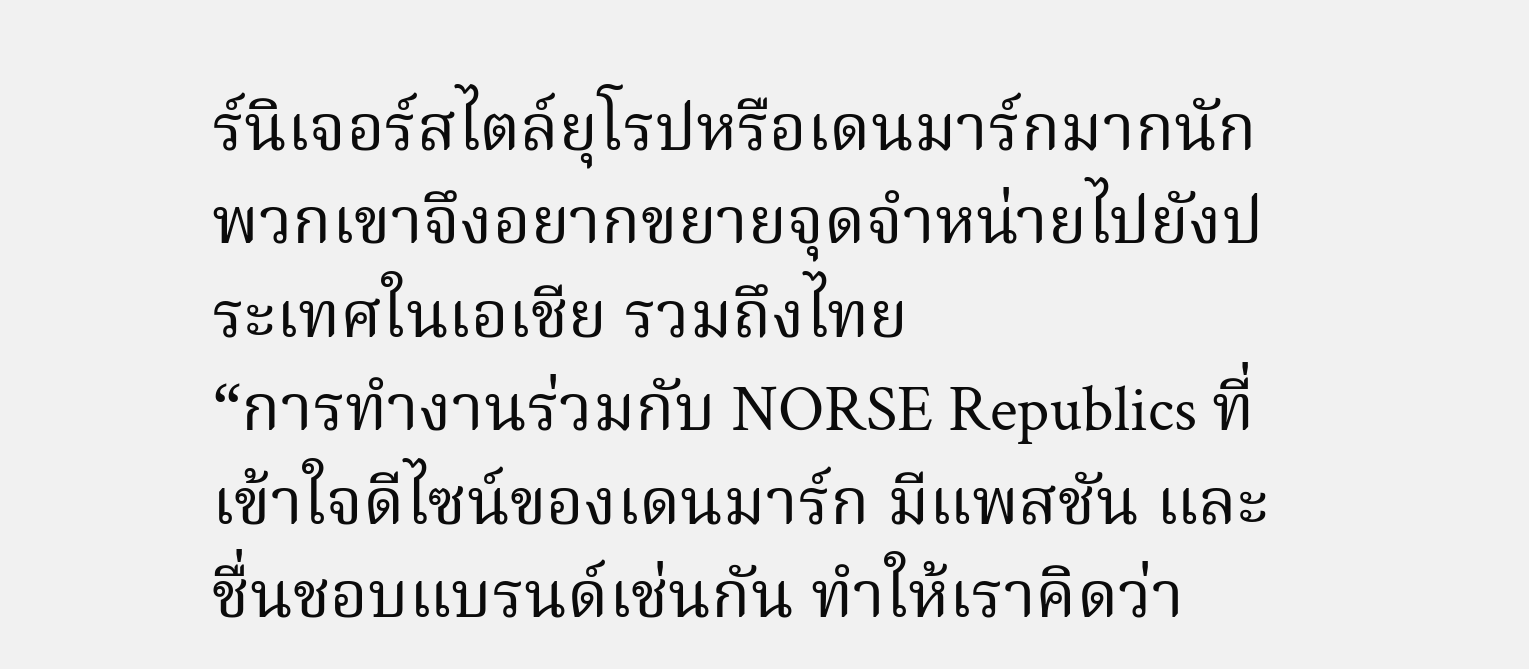ร์นิเจอร์สไตล์ยุโรปหรือเดนมาร์กมากนัก พวกเขาจึงอยากขยายจุดจำหน่ายไปยังประเทศในเอเชีย รวมถึงไทย
“การทำงานร่วมกับ NORSE Republics ที่เข้าใจดีไซน์ของเดนมาร์ก มีแพสชัน และชื่นชอบแบรนด์เช่นกัน ทำให้เราคิดว่า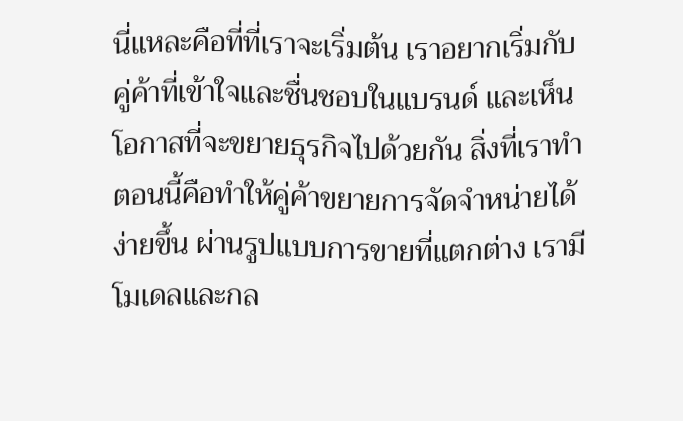นี่แหละคือที่ที่เราจะเริ่มต้น เราอยากเริ่มกับคู่ค้าที่เข้าใจและชื่นชอบในแบรนด์ และเห็นโอกาสที่จะขยายธุรกิจไปด้วยกัน สิ่งที่เราทำตอนนี้คือทำให้คู่ค้าขยายการจัดจำหน่ายได้ง่ายขึ้น ผ่านรูปแบบการขายที่แตกต่าง เรามีโมเดลและกล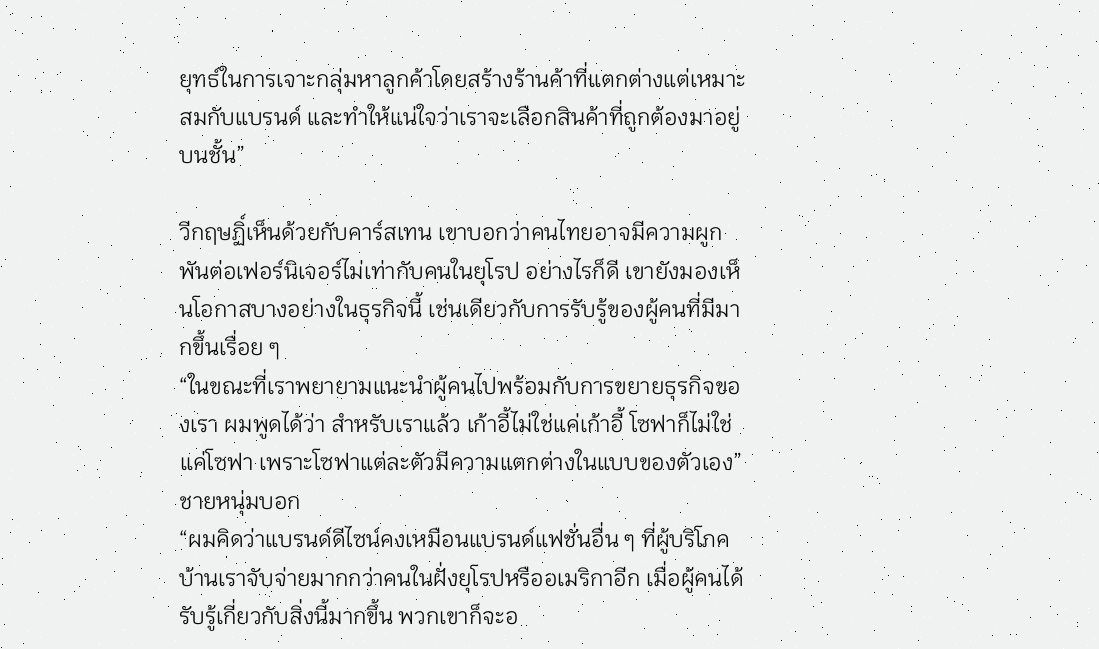ยุทธ์ในการเจาะกลุ่มหาลูกค้าโดยสร้างร้านค้าที่แตกต่างแต่เหมาะสมกับแบรนด์ และทำให้แน่ใจว่าเราจะเลือกสินค้าที่ถูกต้องมาอยู่บนชั้น”

วีกฤษฏิ์เห็นด้วยกับคาร์สเทน เขาบอกว่าคนไทยอาจมีความผูกพันต่อเฟอร์นิเจอร์ไม่เท่ากับคนในยุโรป อย่างไรก็ดี เขายังมองเห็นโอกาสบางอย่างในธุรกิจนี้ เช่นเดียวกับการรับรู้ของผู้คนที่มีมากขึ้นเรื่อย ๆ
“ในขณะที่เราพยายามแนะนำผู้คนไปพร้อมกับการขยายธุรกิจของเรา ผมพูดได้ว่า สำหรับเราแล้ว เก้าอี้ไม่ใช่แค่เก้าอี้ โซฟาก็ไม่ใช่แค่โซฟา เพราะโซฟาแต่ละตัวมีความแตกต่างในแบบของตัวเอง” ชายหนุ่มบอก
“ผมคิดว่าแบรนด์ดีไซน์คงเหมือนแบรนด์แฟชั่นอื่น ๆ ที่ผู้บริโภคบ้านเราจับจ่ายมากกว่าคนในฝั่งยุโรปหรืออเมริกาอีก เมื่อผู้คนได้รับรู้เกี่ยวกับสิ่งนี้มากขึ้น พวกเขาก็จะอ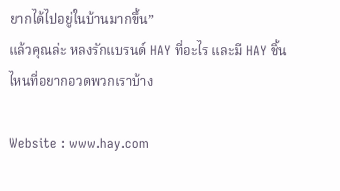ยากได้ไปอยู่ในบ้านมากขึ้น”
แล้วคุณล่ะ หลงรักแบรนด์ HAY ที่อะไร และมี HAY ชิ้นไหนที่อยากอวดพวกเราบ้าง

Website : www.hay.com